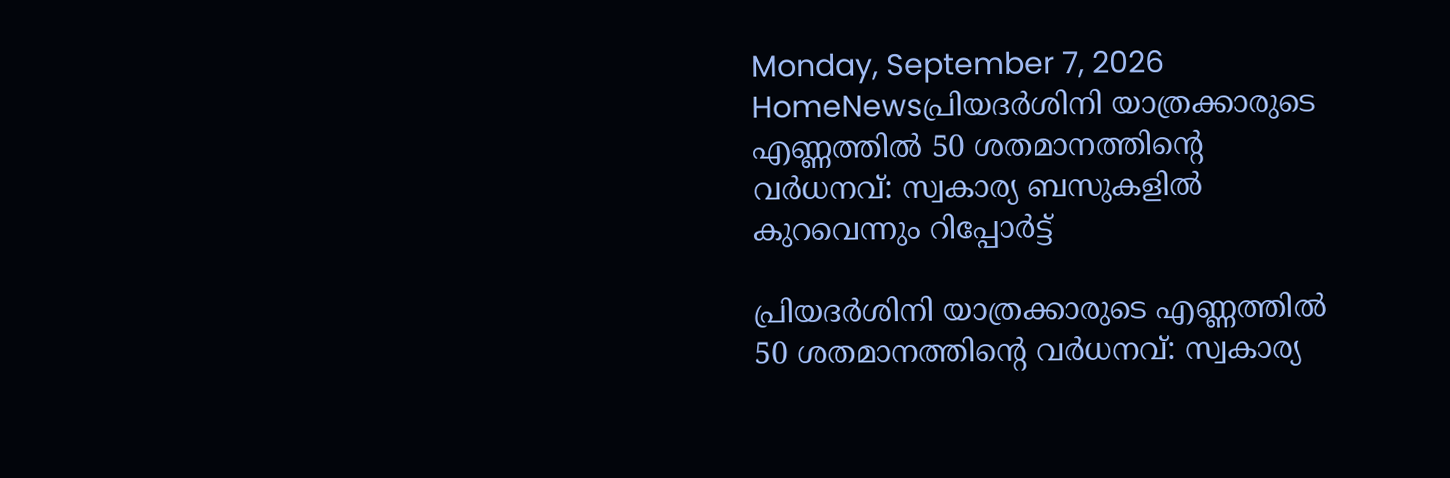Monday, September 7, 2026
HomeNewsപ്രിയദർശിനി യാത്രക്കാരുടെ എണ്ണത്തിൽ 50 ശതമാനത്തിന്‍റെ വർധനവ്: സ്വകാര്യ ബസുകളിൽ കുറവെന്നും റിപ്പോർട്ട്‌

പ്രിയദർശിനി യാത്രക്കാരുടെ എണ്ണത്തിൽ 50 ശതമാനത്തിന്‍റെ വർധനവ്: സ്വകാര്യ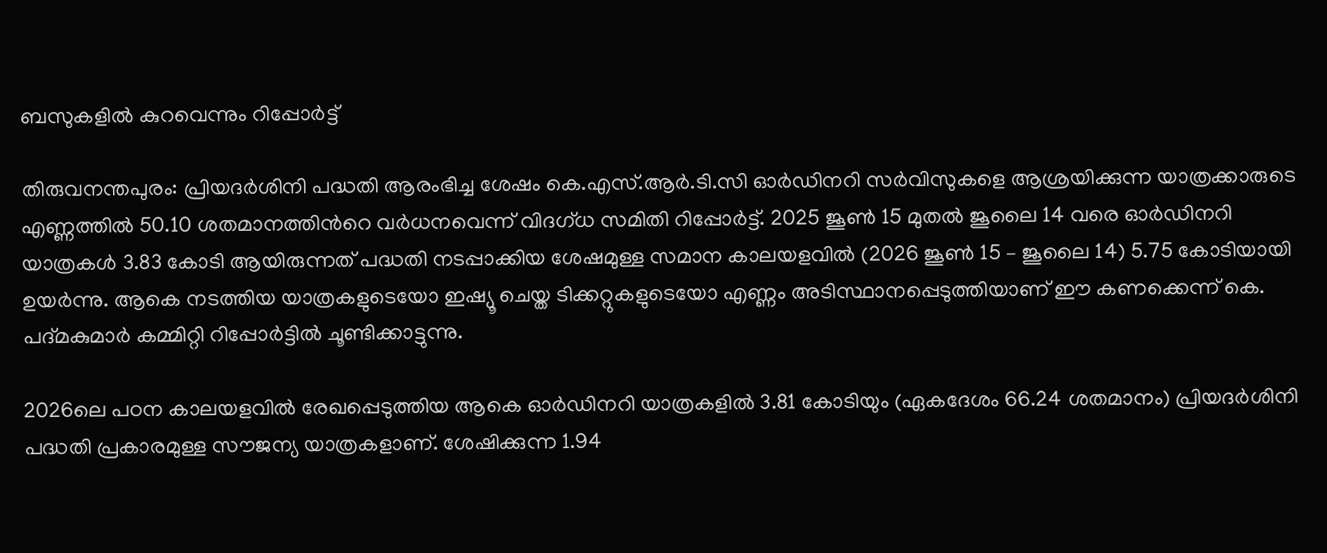ബസുകളിൽ കുറവെന്നും റിപ്പോർട്ട്‌

തിരുവനന്തപുരം: പ്രിയദർശിനി പദ്ധതി ആരംഭിച്ച ശേഷം കെ.എസ്.ആർ.ടി.സി ഓർഡിനറി സർവിസുകളെ ആശ്രയിക്കുന്ന യാത്രക്കാരുടെ എണ്ണത്തിൽ 50.10 ശതമാനത്തിന്‍റെ വർധനവെന്ന് വിദഗ്ധ സമിതി റിപ്പോർട്ട്. 2025 ജൂൺ 15 മുതൽ ജൂലൈ 14 വരെ ഓർഡിനറി യാത്രകൾ 3.83 കോടി ആയിരുന്നത് പദ്ധതി നടപ്പാക്കിയ ശേഷമുള്ള സമാന കാലയളവിൽ (2026 ജൂൺ 15 – ജൂലൈ 14) 5.75 കോടിയായി ഉയർന്നു. ആകെ നടത്തിയ യാത്രകളുടെയോ ഇഷ്യൂ ചെയ്ത ടിക്കറ്റുകളുടെയോ എണ്ണം അടിസ്ഥാനപ്പെടുത്തിയാണ് ഈ കണക്കെന്ന് കെ. പദ്മകുമാർ കമ്മിറ്റി റിപ്പോർട്ടിൽ ചൂണ്ടിക്കാട്ടുന്നു.

2026ലെ പഠന കാലയളവിൽ രേഖപ്പെടുത്തിയ ആകെ ഓർഡിനറി യാത്രകളിൽ 3.81 കോടിയും (ഏകദേശം 66.24 ശതമാനം) പ്രിയദർശിനി പദ്ധതി പ്രകാരമുള്ള സൗജന്യ യാത്രകളാണ്. ശേഷിക്കുന്ന 1.94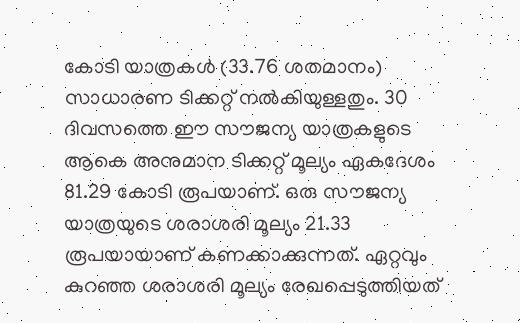കോടി യാത്രകൾ (33.76 ശതമാനം) സാധാരണ ടിക്കറ്റ് നൽകിയുള്ളതും. 30 ദിവസത്തെ ഈ സൗജന്യ യാത്രകളുടെ ആകെ അനുമാന ടിക്കറ്റ് മൂല്യം ഏകദേശം 81.29 കോടി രൂപയാണ്. ഒരു സൗജന്യ യാത്രയുടെ ശരാശരി മൂല്യം 21.33 രൂപയായാണ് കണക്കാക്കുന്നത്. ഏറ്റവും കുറഞ്ഞ ശരാശരി മൂല്യം രേഖപ്പെടുത്തിയത്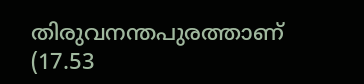തിരുവനന്തപുരത്താണ് (17.53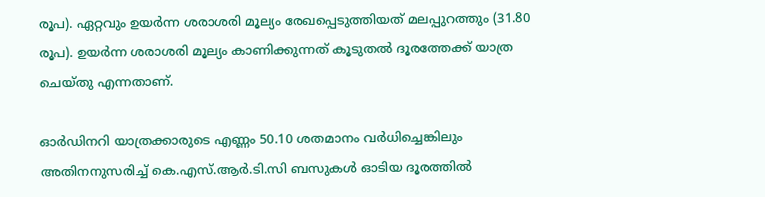രൂപ). ഏറ്റവും ഉയർന്ന ശരാശരി മൂല്യം രേഖപ്പെടുത്തിയത് മലപ്പുറത്തും (31.80 രൂപ). ഉയർന്ന ശരാശരി മൂല്യം കാണിക്കുന്നത് കൂടുതൽ ദൂരത്തേക്ക് യാത്ര ചെയ്തു എന്നതാണ്.

ഓർഡിനറി യാത്രക്കാരുടെ എണ്ണം 50.10 ശതമാനം വർധിച്ചെങ്കിലും അതിനനുസരിച്ച് കെ.എസ്.ആർ.ടി.സി ബസുകൾ ഓടിയ ദൂരത്തിൽ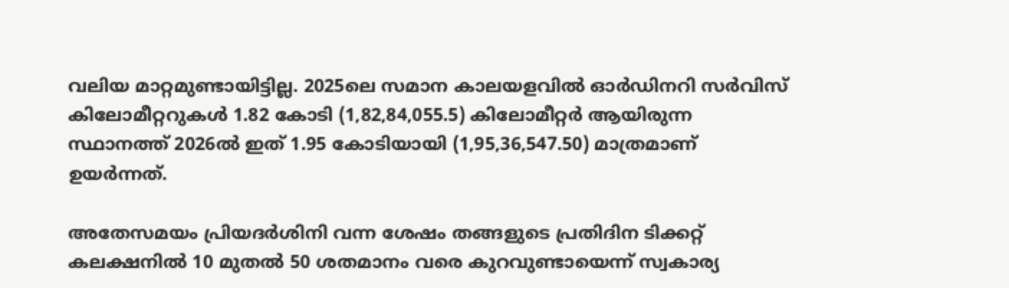വലിയ മാറ്റമുണ്ടായിട്ടില്ല. 2025ലെ സമാന കാലയളവിൽ ഓർഡിനറി സർവിസ് കിലോമീറ്ററുകൾ 1.82 കോടി (1,82,84,055.5) കിലോമീറ്റർ ആയിരുന്ന സ്ഥാനത്ത് 2026ൽ ഇത് 1.95 കോടിയായി (1,95,36,547.50) മാത്രമാണ് ഉയർന്നത്.

അതേസമയം പ്രിയദർശിനി വന്ന ശേഷം തങ്ങളുടെ പ്രതിദിന ടിക്കറ്റ് കലക്ഷനിൽ 10 മുതൽ 50 ശതമാനം വരെ കുറവുണ്ടായെന്ന് സ്വകാര്യ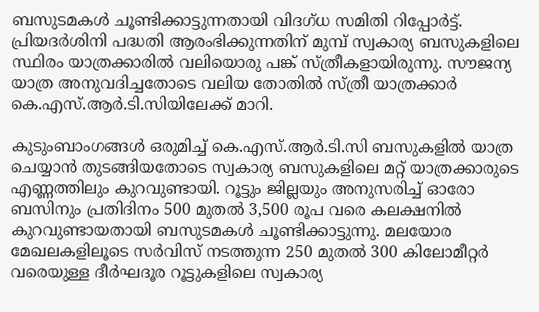ബസുടമകൾ ചൂണ്ടിക്കാട്ടുന്നതായി വിദഗ്ധ സമിതി റിപ്പോർട്ട്. പ്രിയദർശിനി പദ്ധതി ആരംഭിക്കുന്നതിന് മുമ്പ് സ്വകാര്യ ബസുകളിലെ സ്ഥിരം യാത്രക്കാരിൽ വലിയൊരു പങ്ക് സ്ത്രീകളായിരുന്നു. സൗജന്യ യാത്ര അനുവദിച്ചതോടെ വലിയ തോതിൽ സ്ത്രീ യാത്രക്കാർ കെ.എസ്.ആർ.ടി.സിയിലേക്ക് മാറി.

കുടുംബാംഗങ്ങൾ ഒരുമിച്ച് കെ.എസ്.ആർ.ടി.സി ബസുകളിൽ യാത്ര ചെയ്യാൻ തുടങ്ങിയതോടെ സ്വകാര്യ ബസുകളിലെ മറ്റ് യാത്രക്കാരുടെ എണ്ണത്തിലും കുറവുണ്ടായി. റൂട്ടും ജില്ലയും അനുസരിച്ച് ഓരോ ബസിനും പ്രതിദിനം 500 മുതൽ 3,500 രൂപ വരെ കലക്ഷനിൽ കുറവുണ്ടായതായി ബസുടമകൾ ചൂണ്ടിക്കാട്ടുന്നു. മലയോര മേഖലകളിലൂടെ സർവിസ് നടത്തുന്ന 250 മുതൽ 300 കിലോമീറ്റർ വരെയുള്ള ദീർഘദൂര റൂട്ടുകളിലെ സ്വകാര്യ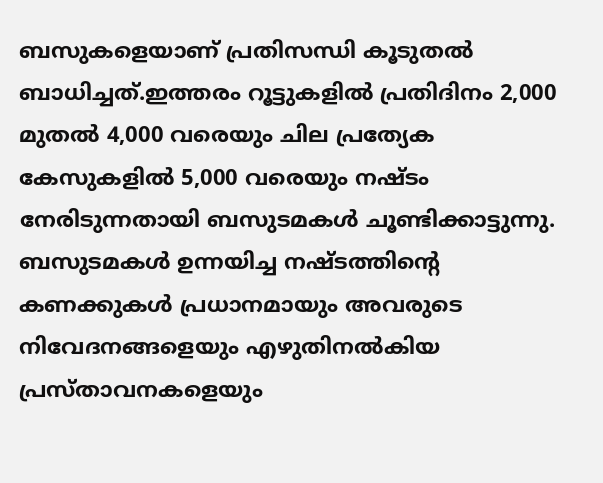ബസുകളെയാണ് പ്രതിസന്ധി കൂടുതൽ ബാധിച്ചത്.ഇത്തരം റൂട്ടുകളിൽ പ്രതിദിനം 2,000 മുതൽ 4,000 വരെയും ചില പ്രത്യേക കേസുകളിൽ 5,000 വരെയും നഷ്ടം നേരിടുന്നതായി ബസുടമകൾ ചൂണ്ടിക്കാട്ടുന്നു. ബസുടമകൾ ഉന്നയിച്ച നഷ്ടത്തിന്റെ കണക്കുകൾ പ്രധാനമായും അവരുടെ നിവേദനങ്ങളെയും എഴുതിനൽകിയ പ്രസ്താവനകളെയും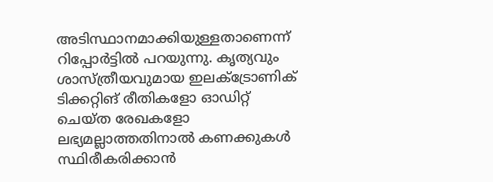അടിസ്ഥാനമാക്കിയുള്ളതാണെന്ന് റിപ്പോർട്ടിൽ പറയുന്നു. കൃത്യവും ശാസ്ത്രീയവുമായ ഇലക്ട്രോണിക് ടിക്കറ്റിങ് രീതികളോ ഓഡിറ്റ് ചെയ്ത രേഖകളോ ലഭ്യമല്ലാത്തതിനാൽ കണക്കുകൾ സ്ഥിരീകരിക്കാൻ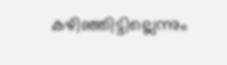കഴിഞ്ഞിട്ടില്ലെന്നും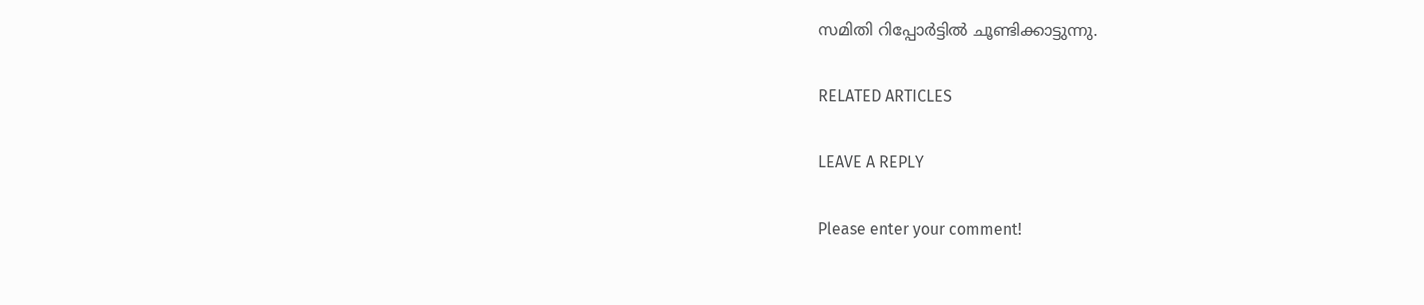സമിതി റിപ്പോർട്ടിൽ ചൂണ്ടിക്കാട്ടുന്നു.

RELATED ARTICLES

LEAVE A REPLY

Please enter your comment!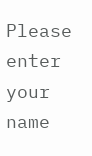Please enter your name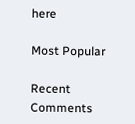here

Most Popular

Recent Comments